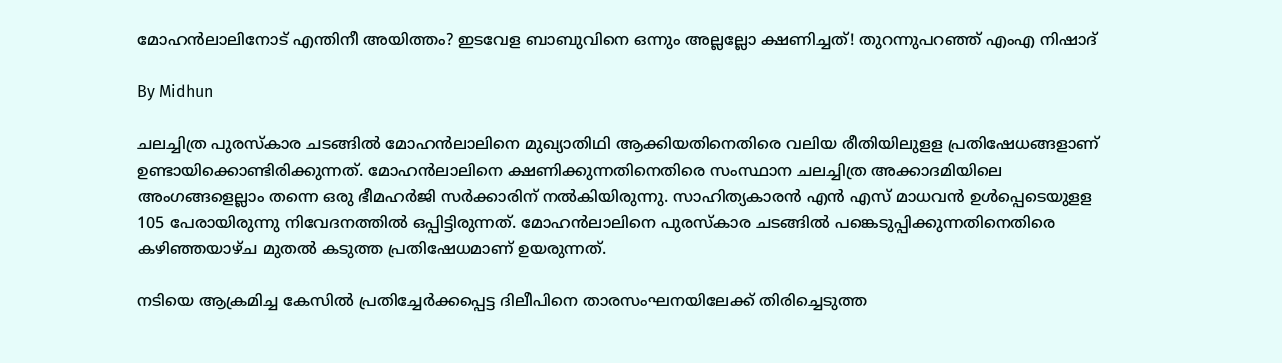മോഹന്‍ലാലിനോട് എന്തിനീ അയിത്തം? ഇടവേള ബാബുവിനെ ഒന്നും അല്ലല്ലോ ക്ഷണിച്ചത്! തുറന്നുപറഞ്ഞ് എംഎ നിഷാദ്‌

By Midhun

ചലച്ചിത്ര പുരസ്‌കാര ചടങ്ങില്‍ മോഹന്‍ലാലിനെ മുഖ്യാതിഥി ആക്കിയതിനെതിരെ വലിയ രീതിയിലുളള പ്രതിഷേധങ്ങളാണ് ഉണ്ടായിക്കൊണ്ടിരിക്കുന്നത്. മോഹന്‍ലാലിനെ ക്ഷണിക്കുന്നതിനെതിരെ സംസ്ഥാന ചലച്ചിത്ര അക്കാദമിയിലെ അംഗങ്ങളെല്ലാം തന്നെ ഒരു ഭീമഹര്‍ജി സര്‍ക്കാരിന് നല്‍കിയിരുന്നു. സാഹിത്യകാരന്‍ എന്‍ എസ് മാധവന്‍ ഉള്‍പ്പെടെയുളള 105 പേരായിരുന്നു നിവേദനത്തില്‍ ഒപ്പിട്ടിരുന്നത്. മോഹന്‍ലാലിനെ പുരസ്‌കാര ചടങ്ങില്‍ പങ്കെടുപ്പിക്കുന്നതിനെതിരെ കഴിഞ്ഞയാഴ്ച മുതല്‍ കടുത്ത പ്രതിഷേധമാണ് ഉയരുന്നത്.

നടിയെ ആക്രമിച്ച കേസില്‍ പ്രതിച്ചേര്‍ക്കപ്പെട്ട ദിലീപിനെ താരസംഘനയിലേക്ക് തിരിച്ചെടുത്ത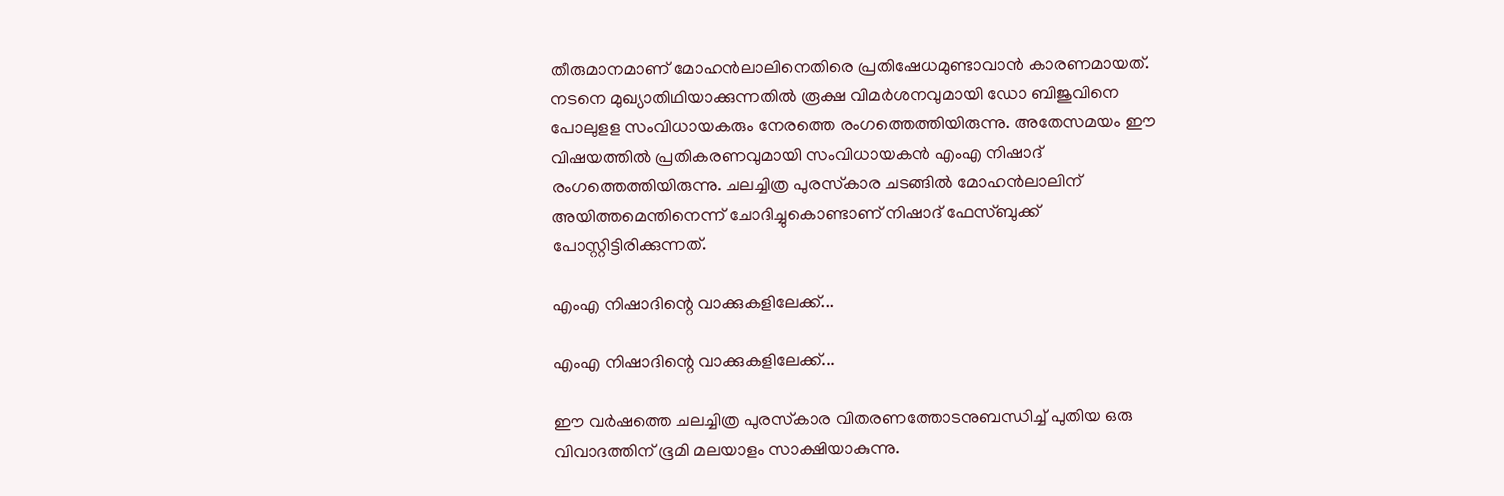തീരുമാനമാണ് മോഹന്‍ലാലിനെതിരെ പ്രതിഷേധമുണ്ടാവാന്‍ കാരണമായത്. നടനെ മുഖ്യാതിഥിയാക്കുന്നതില്‍ രൂക്ഷ വിമര്‍ശനവുമായി ഡോ ബിജുവിനെ പോലുളള സംവിധായകരും നേരത്തെ രംഗത്തെത്തിയിരുന്നു. അതേസമയം ഈ വിഷയത്തില്‍ പ്രതികരണവുമായി സംവിധായകന്‍ എംഎ നിഷാദ് രംഗത്തെത്തിയിരുന്നു. ചലച്ചിത്ര പുരസ്‌കാര ചടങ്ങില്‍ മോഹന്‍ലാലിന് അയിത്തമെന്തിനെന്ന് ചോദിച്ചുകൊണ്ടാണ് നിഷാദ് ഫേസ്ബുക്ക് പോസ്റ്റിട്ടിരിക്കുന്നത്.

എംഎ നിഷാദിന്റെ വാക്കുകളിലേക്ക്...

എംഎ നിഷാദിന്റെ വാക്കുകളിലേക്ക്...

ഈ വര്‍ഷത്തെ ചലച്ചിത്ര പുരസ്‌കാര വിതരണത്തോടനുബന്ധിച്ച് പുതിയ ഒരു വിവാദത്തിന് ഭൂമി മലയാളം സാക്ഷിയാകുന്നു.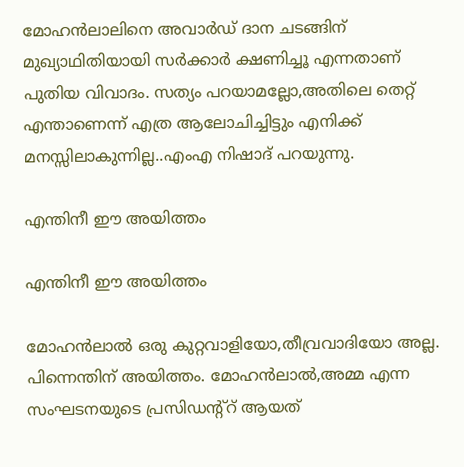മോഹന്‍ലാലിനെ അവാര്‍ഡ് ദാന ചടങ്ങിന് മുഖ്യാഥിതിയായി സര്‍ക്കാര്‍ ക്ഷണിച്ചൂ എന്നതാണ് പുതിയ വിവാദം. സത്യം പറയാമല്ലോ,അതിലെ തെറ്റ് എന്താണെന്ന് എത്ര ആലോചിച്ചിട്ടും എനിക്ക് മനസ്സിലാകുന്നില്ല..എംഎ നിഷാദ് പറയുന്നു.

എന്തിനീ ഈ അയിത്തം

എന്തിനീ ഈ അയിത്തം

മോഹന്‍ലാല്‍ ഒരു കുറ്റവാളിയോ,തീവ്രവാദിയോ അല്ല. പിന്നെന്തിന് അയിത്തം. മോഹന്‍ലാല്‍,അമ്മ എന്ന സംഘടനയുടെ പ്രസിഡന്റ്‌റ് ആയത്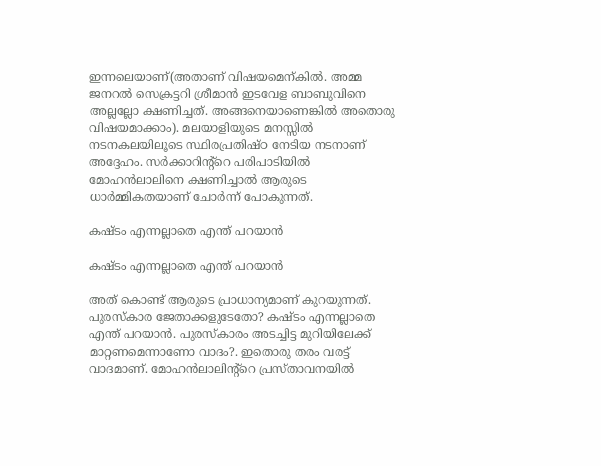ഇന്നലെയാണ്(അതാണ് വിഷയമെന്കില്‍. അമ്മ ജനറല്‍ സെക്രട്ടറി ശ്രീമാന്‍ ഇടവേള ബാബുവിനെ അല്ലല്ലോ ക്ഷണിച്ചത്. അങ്ങനെയാണെങ്കില്‍ അതൊരു വിഷയമാക്കാം). മലയാളിയുടെ മനസ്സില്‍ നടനകലയിലൂടെ സ്ഥിരപ്രതിഷ്ഠ നേടിയ നടനാണ് അദ്ദേഹം. സര്‍ക്കാറിന്റ്‌റെ പരിപാടിയില്‍ മോഹന്‍ലാലിനെ ക്ഷണിച്ചാല്‍ ആരുടെ ധാര്‍മ്മികതയാണ് ചോര്‍ന്ന് പോകുന്നത്.

കഷ്ടം എന്നല്ലാതെ എന്ത് പറയാന്‍

കഷ്ടം എന്നല്ലാതെ എന്ത് പറയാന്‍

അത് കൊണ്ട് ആരുടെ പ്രാധാന്യമാണ് കുറയുന്നത്. പുരസ്‌കാര ജേതാക്കളുടേതോ? കഷ്ടം എന്നല്ലാതെ എന്ത് പറയാന്‍. പുരസ്‌കാരം അടച്ചിട്ട മുറിയിലേക്ക് മാറ്റണമെന്നാണോ വാദം?. ഇതൊരു തരം വരട്ട് വാദമാണ്. മോഹന്‍ലാലിന്റ്‌റെ പ്രസ്താവനയില്‍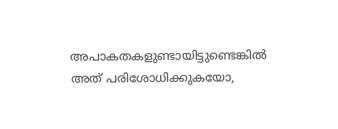അപാകതകളുണ്ടായിട്ടുണ്ടെങ്കില്‍ അത് പരിശോധിക്കുകയോ,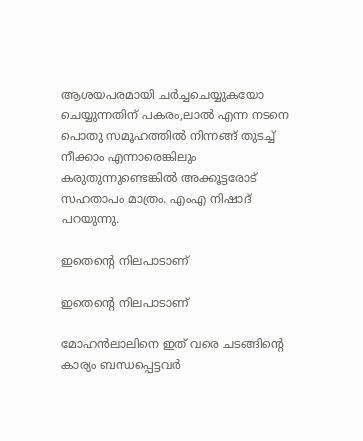ആശയപരമായി ചര്‍ച്ചചെയ്യുകയോ ചെയ്യുന്നതിന് പകരം,ലാല്‍ എന്ന നടനെ പൊതു സമൂഹത്തില്‍ നിന്നങ്ങ് തുടച്ച് നീക്കാം എന്നാരെങ്കിലും കരുതുന്നുണ്ടെങ്കില്‍ അക്കൂട്ടരോട് സഹതാപം മാത്രം. എംഎ നിഷാദ് പറയുന്നു.

ഇതെന്റെ നിലപാടാണ്

ഇതെന്റെ നിലപാടാണ്

മോഹന്‍ലാലിനെ ഇത് വരെ ചടങ്ങിന്റെ കാര്യം ബന്ധപ്പെട്ടവര്‍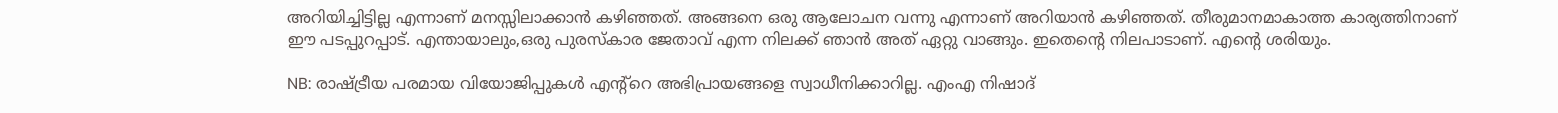അറിയിച്ചിട്ടില്ല എന്നാണ് മനസ്സിലാക്കാന്‍ കഴിഞ്ഞത്. അങ്ങനെ ഒരു ആലോചന വന്നു എന്നാണ് അറിയാന്‍ കഴിഞ്ഞത്. തീരുമാനമാകാത്ത കാര്യത്തിനാണ് ഈ പടപ്പുറപ്പാട്. എന്തായാലും,ഒരു പുരസ്‌കാര ജേതാവ് എന്ന നിലക്ക് ഞാന്‍ അത് ഏറ്റു വാങ്ങും. ഇതെന്റെ നിലപാടാണ്. എന്റെ ശരിയും.

NB: രാഷ്ട്രീയ പരമായ വിയോജിപ്പുകള്‍ എന്റ്‌റെ അഭിപ്രായങ്ങളെ സ്വാധീനിക്കാറില്ല. എംഎ നിഷാദ്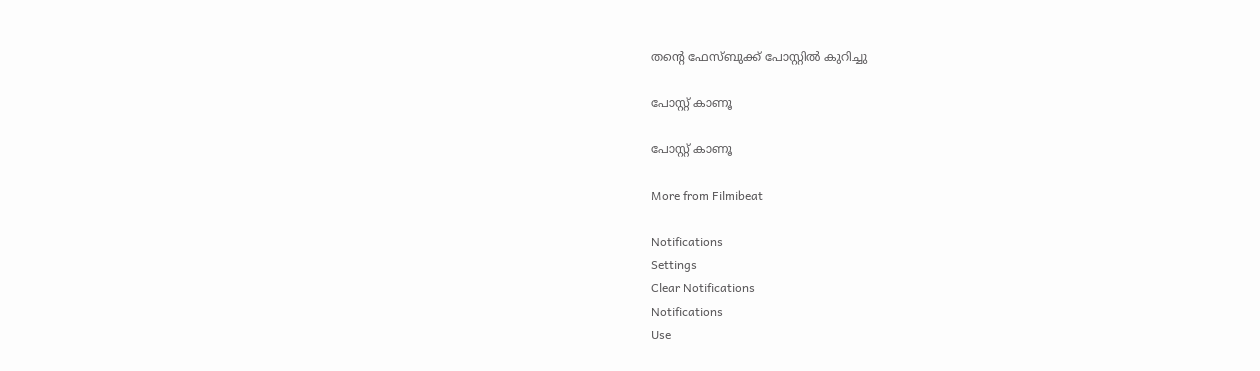തന്റെ ഫേസ്ബുക്ക് പോസ്റ്റില്‍ കുറിച്ചു

പോസ്റ്റ് കാണൂ

പോസ്റ്റ് കാണൂ

More from Filmibeat

Notifications
Settings
Clear Notifications
Notifications
Use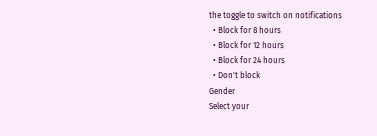the toggle to switch on notifications
  • Block for 8 hours
  • Block for 12 hours
  • Block for 24 hours
  • Don't block
Gender
Select your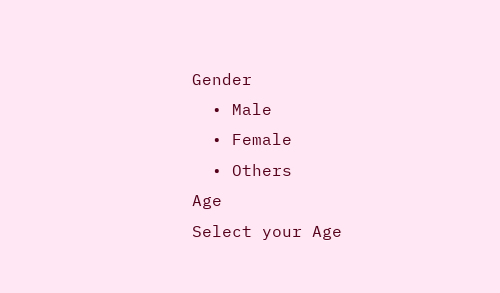Gender
  • Male
  • Female
  • Others
Age
Select your Age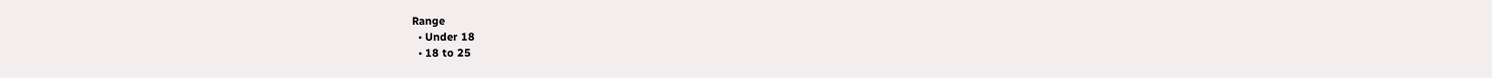Range
  • Under 18
  • 18 to 25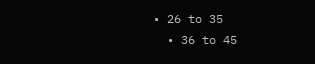• 26 to 35
  • 36 to 45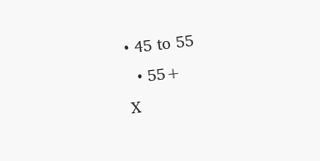• 45 to 55
  • 55+
X